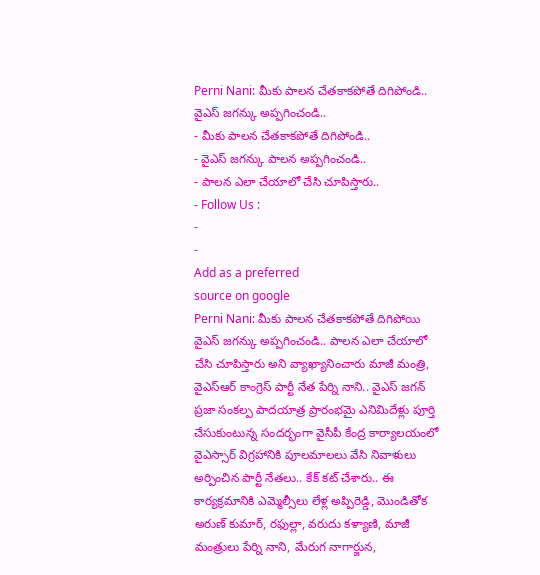Perni Nani: మీకు పాలన చేతకాకపోతే దిగిపోండి.. వైఎస్ జగన్కు అప్పగించండి..
- మీకు పాలన చేతకాకపోతే దిగిపోండి..
- వైఎస్ జగన్కు పాలన అప్పగించండి..
- పాలన ఎలా చేయాలో చేసి చూపిస్తారు..
- Follow Us :
-
-
Add as a preferred
source on google
Perni Nani: మీకు పాలన చేతకాకపోతే దిగిపోయి వైఎస్ జగన్కు అప్పగించండి.. పాలన ఎలా చేయాలో చేసి చూపిస్తారు అని వ్యాఖ్యానించారు మాజీ మంత్రి, వైఎస్ఆర్ కాంగ్రెస్ పార్టీ నేత పేర్ని నాని.. వైఎస్ జగన్ ప్రజా సంకల్ప పాదయాత్ర ప్రారంభమై ఎనిమిదేళ్లు పూర్తి చేసుకుంటున్న సందర్భంగా వైసీపీ కేంద్ర కార్యాలయంలో వైఎస్సార్ విగ్రహానికి పూలమాలలు వేసి నివాళులు అర్పించిన పార్టీ నేతలు.. కేక్ కట్ చేశారు.. ఈ కార్యక్రమానికి ఎమ్మెల్సీలు లేళ్ల అప్పిరెడ్డి, మొండితోక అరుణ్ కుమార్, రఫుల్లా, వరుదు కళ్యాణి, మాజీ మంత్రులు పేర్ని నాని, మేరుగ నాగార్జున,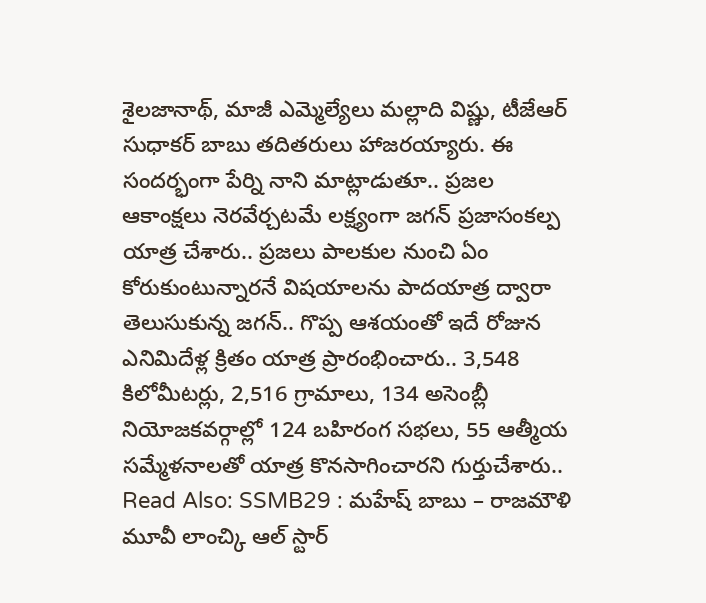శైలజానాథ్, మాజీ ఎమ్మెల్యేలు మల్లాది విష్ణు, టీజేఆర్ సుధాకర్ బాబు తదితరులు హాజరయ్యారు. ఈ సందర్భంగా పేర్ని నాని మాట్లాడుతూ.. ప్రజల ఆకాంక్షలు నెరవేర్చటమే లక్ష్యంగా జగన్ ప్రజాసంకల్ప యాత్ర చేశారు.. ప్రజలు పాలకుల నుంచి ఏం కోరుకుంటున్నారనే విషయాలను పాదయాత్ర ద్వారా తెలుసుకున్న జగన్.. గొప్ప ఆశయంతో ఇదే రోజున ఎనిమిదేళ్ల క్రితం యాత్ర ప్రారంభించారు.. 3,548 కిలోమీటర్లు, 2,516 గ్రామాలు, 134 అసెంబ్లీ నియోజకవర్గాల్లో 124 బహిరంగ సభలు, 55 ఆత్మీయ సమ్మేళనాలతో యాత్ర కొనసాగించారని గుర్తుచేశారు..
Read Also: SSMB29 : మహేష్ బాబు – రాజమౌళి మూవీ లాంచ్కి ఆల్ స్టార్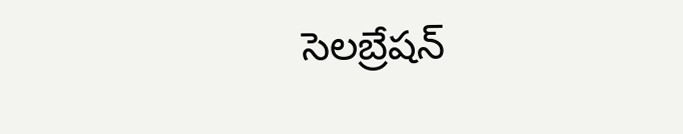సెలబ్రేషన్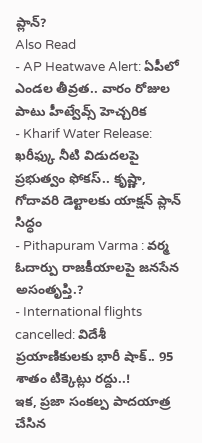ప్లాన్?
Also Read
- AP Heatwave Alert: ఏపీలో ఎండల తీవ్రత.. వారం రోజుల పాటు హీట్వేవ్స్ హెచ్చరిక
- Kharif Water Release: ఖరీఫ్కు నీటి విడుదలపై ప్రభుత్వం ఫోకస్.. కృష్ణా, గోదావరి డెల్టాలకు యాక్షన్ ప్లాన్ సిద్ధం
- Pithapuram Varma : వర్మ ఓదార్పు రాజకీయాలపై జనసేన అసంతృప్తి.?
- International flights cancelled: విదేశీ ప్రయాణికులకు భారీ షాక్.. 95 శాతం టిక్కెట్లు రద్దు..!
ఇక, ప్రజా సంకల్ప పాదయాత్ర చేసిన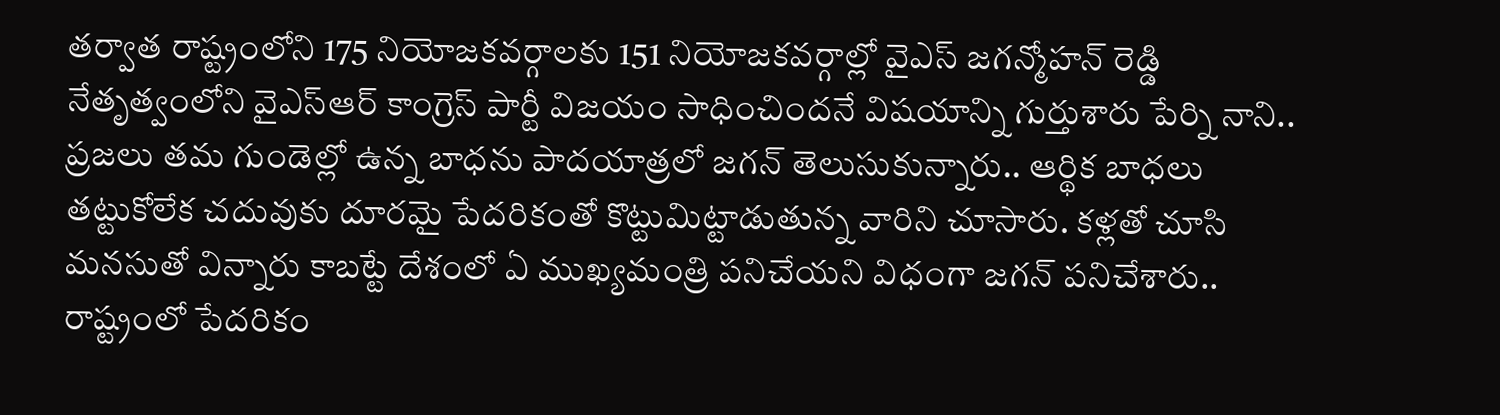తర్వాత రాష్ట్రంలోని 175 నియోజకవర్గాలకు 151 నియోజకవర్గాల్లో వైఎస్ జగన్మోహన్ రెడ్డి నేతృత్వంలోని వైఎస్ఆర్ కాంగ్రెస్ పార్టీ విజయం సాధించిందనే విషయాన్ని గుర్తుశారు పేర్ని నాని.. ప్రజలు తమ గుండెల్లో ఉన్న బాధను పాదయాత్రలో జగన్ తెలుసుకున్నారు.. ఆర్థిక బాధలు తట్టుకోలేక చదువుకు దూరమై పేదరికంతో కొట్టుమిట్టాడుతున్న వారిని చూసారు. కళ్లతో చూసి మనసుతో విన్నారు కాబట్టే దేశంలో ఏ ముఖ్యమంత్రి పనిచేయని విధంగా జగన్ పనిచేశారు.. రాష్ట్రంలో పేదరికం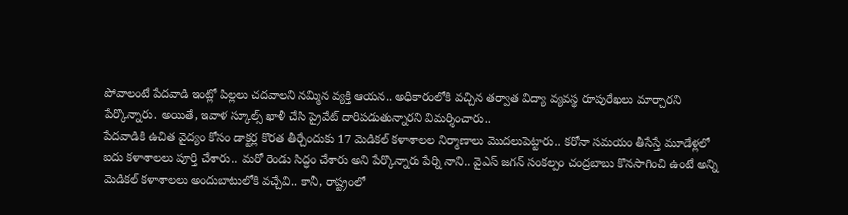పోవాలంటే పేదవాడి ఇంట్లో పిల్లలు చదవాలని నమ్మిన వ్యక్తి ఆయన.. అధికారంలోకి వచ్చిన తర్వాత విద్యా వ్యవస్థ రూపురేఖలు మార్చారని పేర్కొన్నారు. అయితే, ఇవాళ స్కూల్స్ ఖాళీ చేసి ప్రైవేట్ దారిపడుతున్నారని విమర్శించారు..
పేదవాడికి ఉచిత వైద్యం కోసం డాక్టర్ల కొరత తీర్చేందుకు 17 మెడికల్ కళాశాలల నిర్మాణాలు మొదలుపెట్టారు.. కరోనా సమయం తీసేస్తే మూడేళ్లలో ఐదు కళాశాలలు పూర్తి చేశారు.. మరో రెండు సిద్ధం చేశారు అని పేర్కొన్నారు పేర్ని నాని.. వైఎస్ జగన్ సంకల్పం చంద్రబాబు కొనసాగించి ఉంటే అన్ని మెడికల్ కళాశాలలు అందుబాటులోకి వచ్చేవి.. కానీ, రాష్ట్రంలో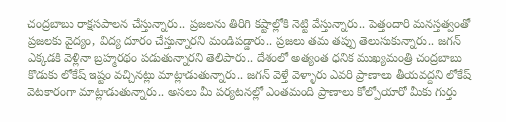చంద్రబాబు రాక్షసపాలన చేస్తున్నారు.. ప్రజలను తిరిగి కష్టాల్లోకి నెట్టి వేస్తున్నారు.. పెత్తందారి మనస్తత్వంతో ప్రజలకు వైద్యం, విద్య దూరం చేస్తున్నారని మండిపడ్డారు.. ప్రజలు తమ తప్పు తెలుసుకున్నారు.. జగన్ ఎక్కడకి వెళ్లినా బ్రహ్మరథం పడుతున్నారని తెలిపారు.. దేశంలో అత్యంత ధనిక ముఖ్యమంత్రి చంద్రబాబు కొడుకు లోకేష్ ఇష్టం వచ్చినట్లు మాట్లాడుతున్నారు.. జగన్ వెళ్తే వెళ్ళారు ఎవరి ప్రాణాలు తీయవద్దని లోకేష్ వెటకారంగా మాట్లాడుతున్నారు.. అసలు మీ పర్యటనల్లో ఎంతమంది ప్రాణాలు కోల్పోయారో మీకు గుర్తు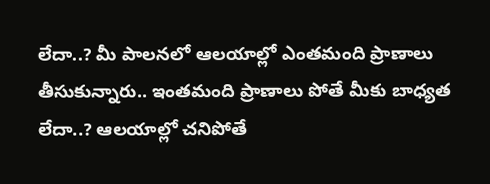లేదా..? మీ పాలనలో ఆలయాల్లో ఎంతమంది ప్రాణాలు తీసుకున్నారు.. ఇంతమంది ప్రాణాలు పోతే మీకు బాధ్యత లేదా..? ఆలయాల్లో చనిపోతే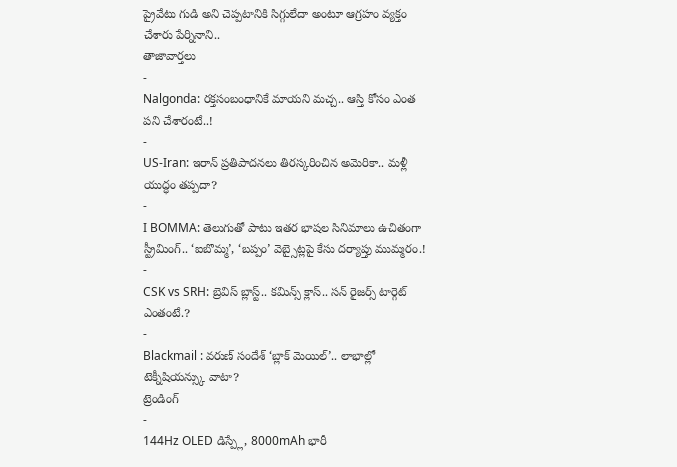ప్రైవేటు గుడి అని చెప్పటానికి సిగ్గులేదా అంటూ ఆగ్రహం వ్యక్తం చేశారు పేర్నినాని..
తాజావార్తలు
-
Nalgonda: రక్తసంబంధానికే మాయని మచ్చ.. ఆస్తి కోసం ఎంత పని చేశారంటే..!
-
US-Iran: ఇరాన్ ప్రతిపాదనలు తిరస్కరించిన అమెరికా.. మళ్లీ యుద్ధం తప్పదా?
-
I BOMMA: తెలుగుతో పాటు ఇతర భాషల సినిమాలు ఉచితంగా స్ట్రీమింగ్.. ‘ఐబొమ్మ’, ‘బప్పం’ వెబ్సైట్లపై కేసు దర్యాప్తు ముమ్మరం.!
-
CSK vs SRH: బ్రెవిస్ బ్లాస్ట్.. కమిన్స్ క్లాస్.. సన్ రైజర్స్ టార్గెట్ ఎంతంటే.?
-
Blackmail : వరుణ్ సందేశ్ ‘బ్లాక్ మెయిల్’.. లాభాల్లో టెక్నీషియన్స్కు వాటా?
ట్రెండింగ్
-
144Hz OLED డిస్ప్లే, 8000mAh భారీ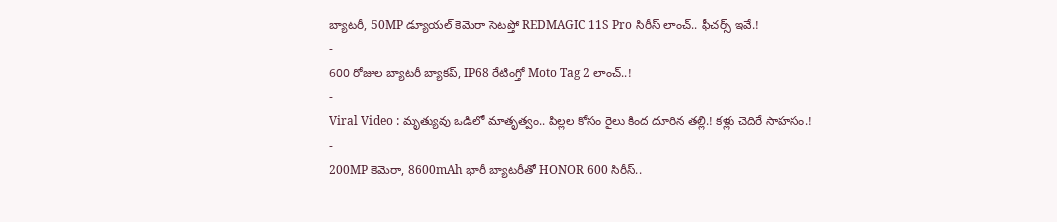బ్యాటరీ, 50MP డ్యూయల్ కెమెరా సెటప్తో REDMAGIC 11S Pro సిరీస్ లాంచ్.. ఫీచర్స్ ఇవే.!
-
600 రోజుల బ్యాటరీ బ్యాకప్, IP68 రేటింగ్తో Moto Tag 2 లాంచ్..!
-
Viral Video : మృత్యువు ఒడిలో మాతృత్వం.. పిల్లల కోసం రైలు కింద దూరిన తల్లి.! కళ్లు చెదిరే సాహసం.!
-
200MP కెమెరా, 8600mAh భారీ బ్యాటరీతో HONOR 600 సిరీస్..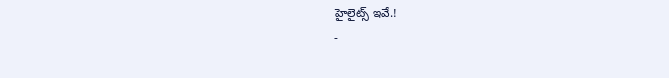హైలైట్స్ ఇవే.!
-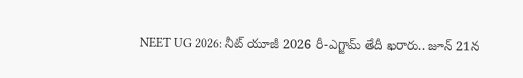NEET UG 2026: నీట్ యూజీ 2026 రీ-ఎగ్జామ్ తేదీ ఖరారు.. జూన్ 21న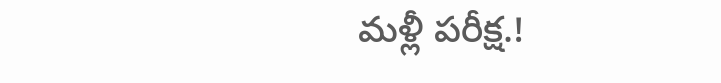మళ్లీ పరీక్ష.!